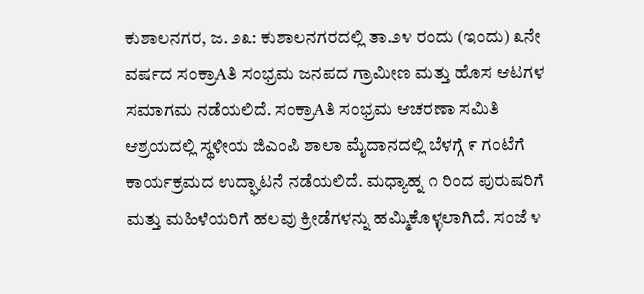ಕುಶಾಲನಗರ, ಜ. ೨೩: ಕುಶಾಲನಗರದಲ್ಲಿ ತಾ.೨೪ ರಂದು (ಇಂದು) ೩ನೇ ವರ್ಷದ ಸಂಕ್ರಾAತಿ ಸಂಭ್ರಮ ಜನಪದ ಗ್ರಾಮೀಣ ಮತ್ತು ಹೊಸ ಆಟಗಳ ಸಮಾಗಮ ನಡೆಯಲಿದೆ. ಸಂಕ್ರಾAತಿ ಸಂಭ್ರಮ ಆಚರಣಾ ಸಮಿತಿ ಆಶ್ರಯದಲ್ಲಿ ಸ್ಥಳೀಯ ಜಿಎಂಪಿ ಶಾಲಾ ಮೈದಾನದಲ್ಲಿ ಬೆಳಗ್ಗೆ ೯ ಗಂಟೆಗೆ ಕಾರ್ಯಕ್ರಮದ ಉದ್ಘಾಟನೆ ನಡೆಯಲಿದೆ. ಮಧ್ಯಾಹ್ನ ೧ ರಿಂದ ಪುರುಷರಿಗೆ ಮತ್ತು ಮಹಿಳೆಯರಿಗೆ ಹಲವು ಕ್ರೀಡೆಗಳನ್ನು ಹಮ್ಮಿಕೊಳ್ಳಲಾಗಿದೆ. ಸಂಜೆ ೪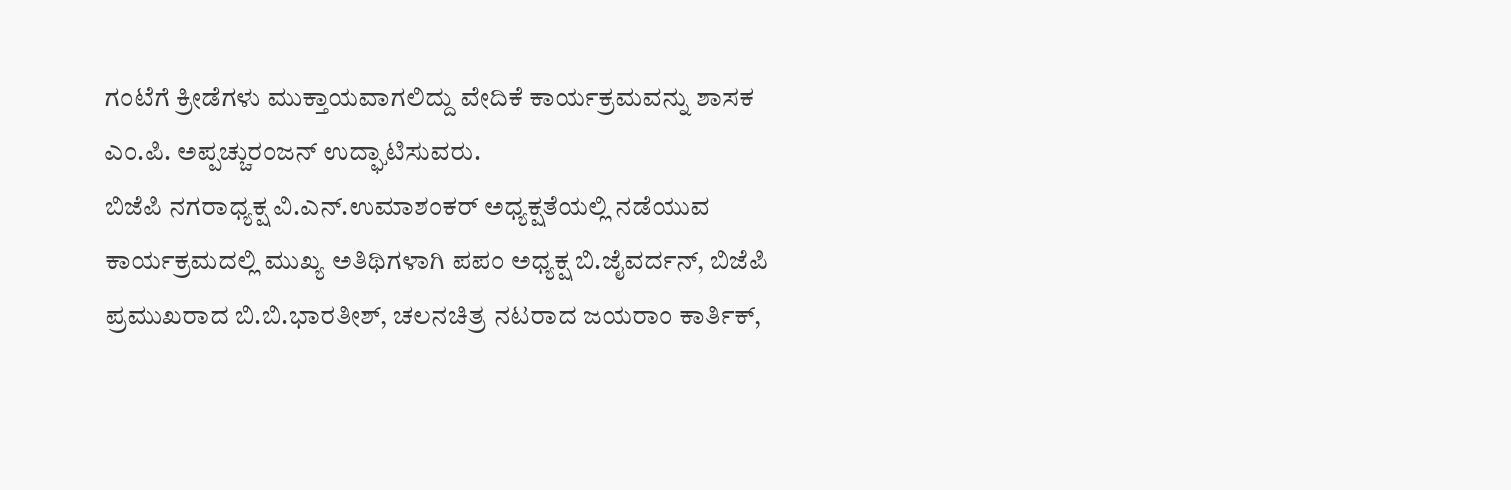ಗಂಟೆಗೆ ಕ್ರೀಡೆಗಳು ಮುಕ್ತಾಯವಾಗಲಿದ್ದು ವೇದಿಕೆ ಕಾರ್ಯಕ್ರಮವನ್ನು ಶಾಸಕ ಎಂ.ಪಿ. ಅಪ್ಪಚ್ಚುರಂಜನ್ ಉದ್ಘಾಟಿಸುವರು.
ಬಿಜೆಪಿ ನಗರಾಧ್ಯಕ್ಷ ವಿ.ಎನ್.ಉಮಾಶಂಕರ್ ಅಧ್ಯಕ್ಷತೆಯಲ್ಲಿ ನಡೆಯುವ ಕಾರ್ಯಕ್ರಮದಲ್ಲಿ ಮುಖ್ಯ ಅತಿಥಿಗಳಾಗಿ ಪಪಂ ಅಧ್ಯಕ್ಷ ಬಿ.ಜೈವರ್ದನ್, ಬಿಜೆಪಿ ಪ್ರಮುಖರಾದ ಬಿ.ಬಿ.ಭಾರತೀಶ್, ಚಲನಚಿತ್ರ ನಟರಾದ ಜಯರಾಂ ಕಾರ್ತಿಕ್,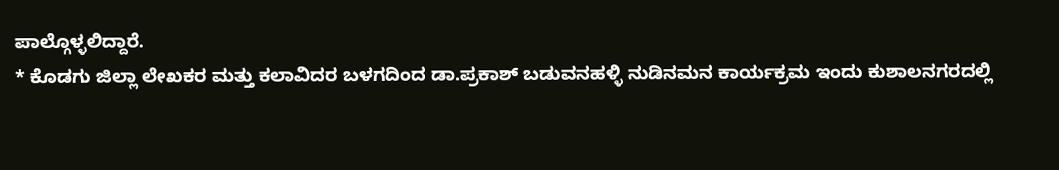ಪಾಲ್ಗೊಳ್ಳಲಿದ್ದಾರೆ.
* ಕೊಡಗು ಜಿಲ್ಲಾ ಲೇಖಕರ ಮತ್ತು ಕಲಾವಿದರ ಬಳಗದಿಂದ ಡಾ.ಪ್ರಕಾಶ್ ಬಡುವನಹಳ್ಳಿ ನುಡಿನಮನ ಕಾರ್ಯಕ್ರಮ ಇಂದು ಕುಶಾಲನಗರದಲ್ಲಿ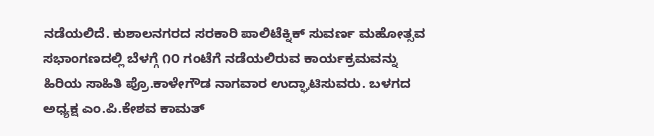ನಡೆಯಲಿದೆ. ಕುಶಾಲನಗರದ ಸರಕಾರಿ ಪಾಲಿಟೆಕ್ನಿಕ್ ಸುವರ್ಣ ಮಹೋತ್ಸವ ಸಭಾಂಗಣದಲ್ಲಿ ಬೆಳಗ್ಗೆ ೧೦ ಗಂಟೆಗೆ ನಡೆಯಲಿರುವ ಕಾರ್ಯಕ್ರಮವನ್ನು ಹಿರಿಯ ಸಾಹಿತಿ ಪ್ರೊ.ಕಾಳೇಗೌಡ ನಾಗವಾರ ಉದ್ಘಾಟಿಸುವರು. ಬಳಗದ ಅಧ್ಯಕ್ಷ ಎಂ.ಪಿ.ಕೇಶವ ಕಾಮತ್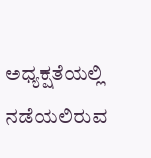ಅಧ್ಯಕ್ಷತೆಯಲ್ಲಿ ನಡೆಯಲಿರುವ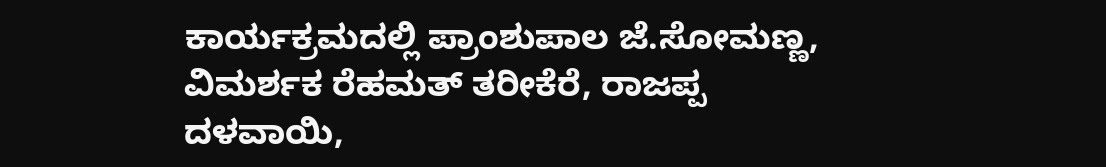ಕಾರ್ಯಕ್ರಮದಲ್ಲಿ ಪ್ರಾಂಶುಪಾಲ ಜೆ.ಸೋಮಣ್ಣ, ವಿಮರ್ಶಕ ರೆಹಮತ್ ತರೀಕೆರೆ, ರಾಜಪ್ಪ ದಳವಾಯಿ,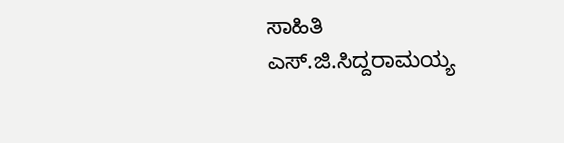ಸಾಹಿತಿ ಎಸ್.ಜಿ.ಸಿದ್ದರಾಮಯ್ಯ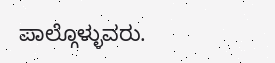ಪಾಲ್ಗೊಳ್ಳುವರು.